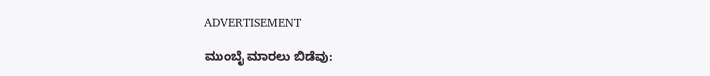ADVERTISEMENT

ಮುಂಬೈ ಮಾರಲು ಬಿಡೆವು: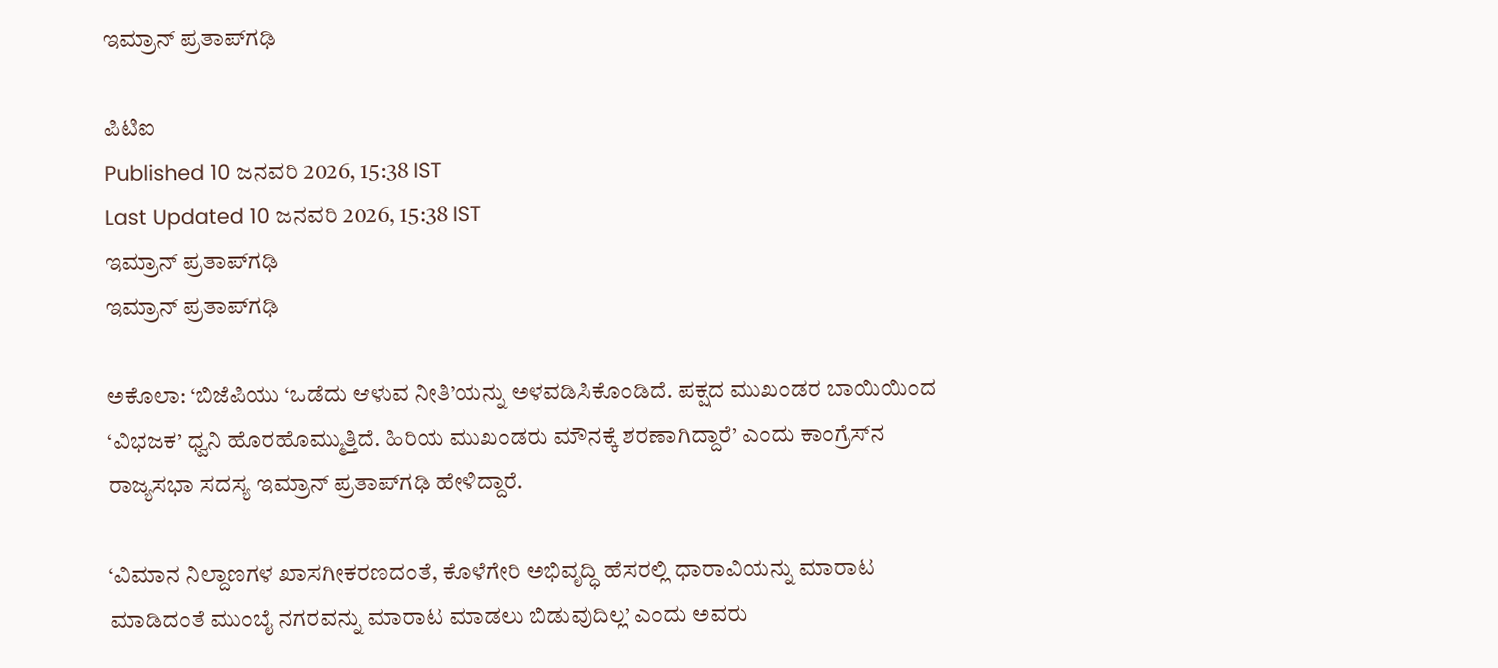ಇಮ್ರಾನ್‌ ಪ್ರತಾಪ್‌ಗಢಿ

ಪಿಟಿಐ
Published 10 ಜನವರಿ 2026, 15:38 IST
Last Updated 10 ಜನವರಿ 2026, 15:38 IST
ಇಮ್ರಾನ್ ಪ್ರತಾಪ್‌ಗಢಿ
ಇಮ್ರಾನ್ ಪ್ರತಾಪ್‌ಗಢಿ

ಅಕೊಲಾ: ‘ಬಿಜೆಪಿಯು ‘ಒಡೆದು ಆಳುವ ನೀತಿ’ಯನ್ನು ಅಳವಡಿಸಿಕೊಂಡಿದೆ. ಪಕ್ಷದ ಮುಖಂಡರ ಬಾಯಿಯಿಂದ ‘ವಿಭಜಕ’ ಧ್ವನಿ ಹೊರಹೊಮ್ಮುತ್ತಿದೆ. ಹಿರಿಯ ಮುಖಂಡರು ಮೌನಕ್ಕೆ ಶರಣಾಗಿದ್ದಾರೆ’ ಎಂದು ಕಾಂಗ್ರೆಸ್‌ನ ರಾಜ್ಯಸಭಾ ಸದಸ್ಯ ಇಮ್ರಾನ್‌ ಪ್ರತಾಪ್‌ಗಢಿ ಹೇಳಿದ್ದಾರೆ.

‘ವಿಮಾನ ನಿಲ್ದಾಣಗಳ ಖಾಸಗೀಕರಣದಂತೆ, ಕೊಳೆಗೇರಿ ಅಭಿವೃದ್ಧಿ ಹೆಸರಲ್ಲಿ ಧಾರಾವಿಯನ್ನು ಮಾರಾಟ ಮಾಡಿದಂತೆ ಮುಂಬೈ ನಗರವನ್ನು ಮಾರಾಟ ಮಾಡಲು ಬಿಡುವುದಿಲ್ಲ’ ಎಂದು ಅವರು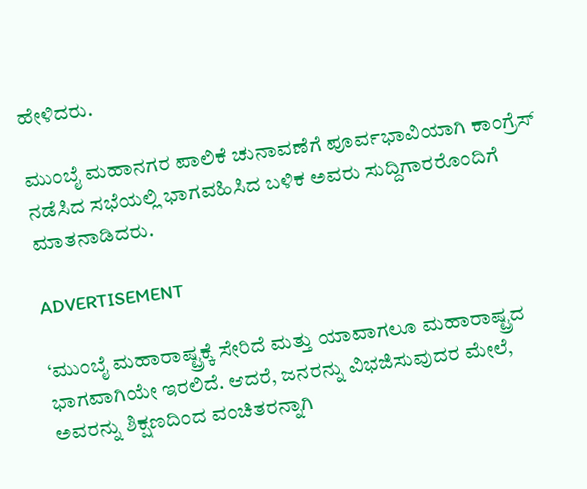ಹೇಳಿದರು.

ಮುಂಬೈ ಮಹಾನಗರ ಪಾಲಿಕೆ ಚುನಾವಣೆಗೆ ಪೂರ್ವಭಾವಿಯಾಗಿ ಕಾಂಗ್ರೆಸ್‌ ನಡೆಸಿದ ಸಭೆಯಲ್ಲಿ ಭಾಗವಹಿಸಿದ ಬಳಿಕ ಅವರು ಸುದ್ದಿಗಾರರೊಂದಿಗೆ ಮಾತನಾಡಿದರು.

ADVERTISEMENT

‘ಮುಂಬೈ ಮಹಾರಾಷ್ಟ್ರಕ್ಕೆ ಸೇರಿದೆ ಮತ್ತು ಯಾವಾಗಲೂ ಮಹಾರಾಷ್ಟ್ರದ ಭಾಗವಾಗಿಯೇ ಇರಲಿದೆ. ಆದರೆ, ಜನರನ್ನು ವಿಭಜಿಸುವುದರ ಮೇಲೆ, ಅವರನ್ನು ಶಿಕ್ಷಣದಿಂದ ವಂಚಿತರನ್ನಾಗಿ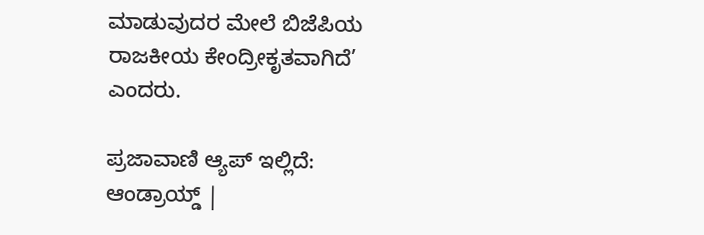ಮಾಡುವುದರ ಮೇಲೆ ಬಿಜೆಪಿಯ ರಾಜಕೀಯ ಕೇಂದ್ರೀಕೃತವಾಗಿದೆ’ ಎಂದರು.

ಪ್ರಜಾವಾಣಿ ಆ್ಯಪ್ ಇಲ್ಲಿದೆ: ಆಂಡ್ರಾಯ್ಡ್ |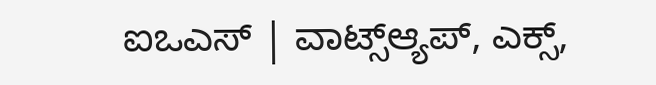ಐಒಎಸ್ | ವಾಟ್ಸ್ಆ್ಯಪ್, ಎಕ್ಸ್,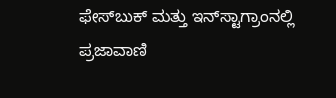ಫೇಸ್‌ಬುಕ್ ಮತ್ತು ಇನ್‌ಸ್ಟಾಗ್ರಾಂನಲ್ಲಿ ಪ್ರಜಾವಾಣಿ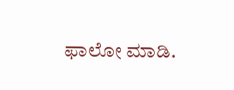ಫಾಲೋ ಮಾಡಿ.